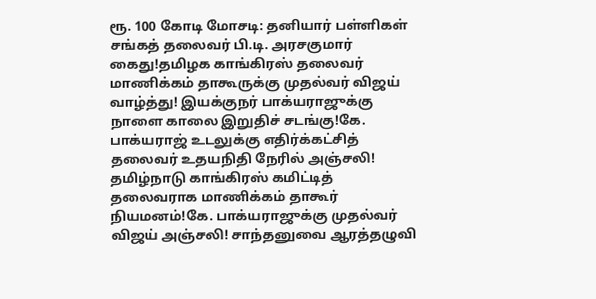ரூ. 100 கோடி மோசடி: தனியார் பள்ளிகள் சங்கத் தலைவர் பி.டி. அரசகுமார் கைது!தமிழக காங்கிரஸ் தலைவர் மாணிக்கம் தாகூருக்கு முதல்வர் விஜய் வாழ்த்து! இயக்குநர் பாக்யராஜுக்கு நாளை காலை இறுதிச் சடங்கு!கே. பாக்யராஜ் உடலுக்கு எதிர்க்கட்சித் தலைவர் உதயநிதி நேரில் அஞ்சலி! தமிழ்நாடு காங்கிரஸ் கமிட்டித் தலைவராக மாணிக்கம் தாகூர் நியமனம்!கே. பாக்யராஜுக்கு முதல்வர் விஜய் அஞ்சலி! சாந்தனுவை ஆரத்தழுவி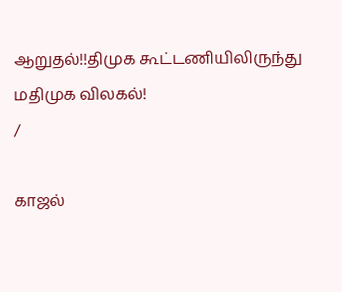ஆறுதல்!!திமுக கூட்டணியிலிருந்து மதிமுக விலகல்!
/

காஜல்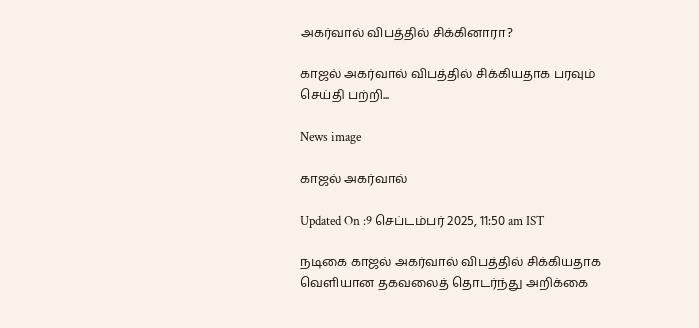அகர்வால் விபத்தில் சிக்கினாரா?

காஜல் அகர்வால் விபத்தில் சிக்கியதாக பரவும் செய்தி பற்றி...

News image

காஜல் அகர்வால்

Updated On :9 செப்டம்பர் 2025, 11:50 am IST

நடிகை காஜல் அகர்வால் விபத்தில் சிக்கியதாக வெளியான தகவலைத் தொடர்ந்து அறிக்கை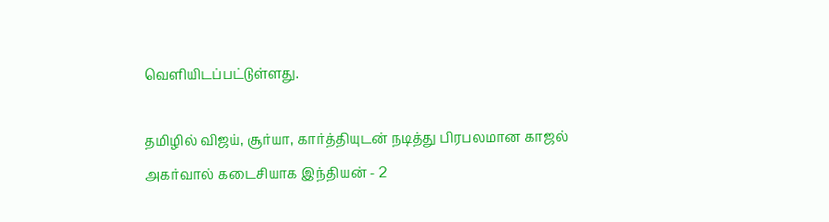வெளியிடப்பட்டுள்ளது.

தமிழில் விஜய், சூர்யா, கார்த்தியுடன் நடித்து பிரபலமான காஜல் அகர்வால் கடைசியாக இந்தியன் - 2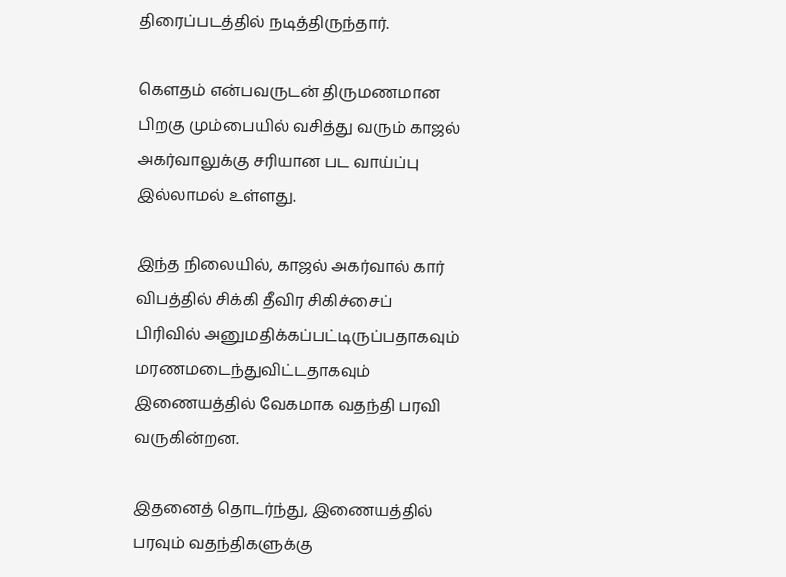திரைப்படத்தில் நடித்திருந்தார்.

கெளதம் என்பவருடன் திருமணமான பிறகு மும்பையில் வசித்து வரும் காஜல் அகர்வாலுக்கு சரியான பட வாய்ப்பு இல்லாமல் உள்ளது.

இந்த நிலையில், காஜல் அகர்வால் கார் விபத்தில் சிக்கி தீவிர சிகிச்சைப் பிரிவில் அனுமதிக்கப்பட்டிருப்பதாகவும் மரணமடைந்துவிட்டதாகவும் இணையத்தில் வேகமாக வதந்தி பரவி வருகின்றன.

இதனைத் தொடர்ந்து, இணையத்தில் பரவும் வதந்திகளுக்கு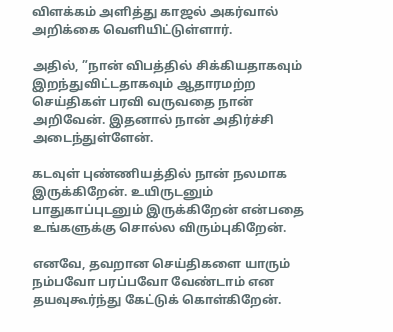விளக்கம் அளித்து காஜல் அகர்வால் அறிக்கை வெளியிட்டுள்ளார்.

அதில், ”நான் விபத்தில் சிக்கியதாகவும் இறந்துவிட்டதாகவும் ஆதாரமற்ற செய்திகள் பரவி வருவதை நான் அறிவேன். இதனால் நான் அதிர்ச்சி அடைந்துள்ளேன்.

கடவுள் புண்ணியத்தில் நான் நலமாக இருக்கிறேன். உயிருடனும் பாதுகாப்புடனும் இருக்கிறேன் என்பதை உங்களுக்கு சொல்ல விரும்புகிறேன்.

எனவே, தவறான செய்திகளை யாரும் நம்பவோ பரப்பவோ வேண்டாம் என தயவுகூர்ந்து கேட்டுக் கொள்கிறேன்.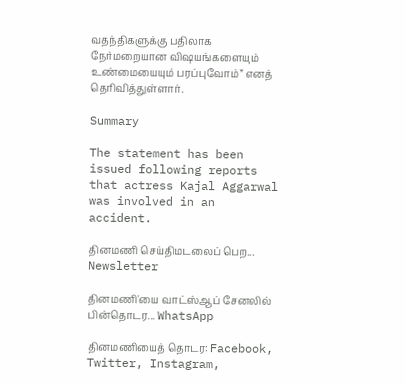வதந்திகளுக்கு பதிலாக நேர்மறையான விஷயங்களையும் உண்மையையும் பரப்புவோம்” எனத் தெரிவித்துள்ளார்.

Summary

The statement has been issued following reports that actress Kajal Aggarwal was involved in an accident.

தினமணி செய்திமடலைப் பெற... Newsletter

தினமணி'யை வாட்ஸ்ஆப் சேனலில் பின்தொடர... WhatsApp

தினமணியைத் தொடர: Facebook, Twitter, Instagram,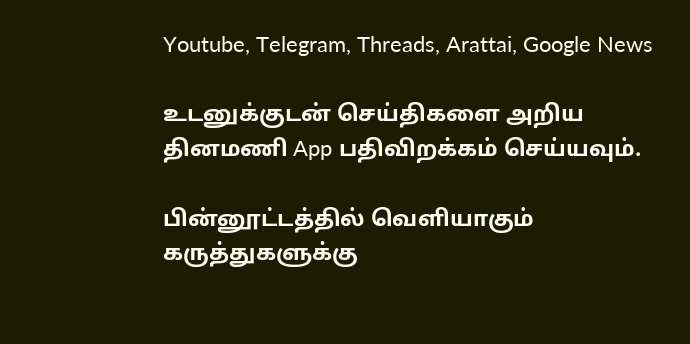Youtube, Telegram, Threads, Arattai, Google News

உடனுக்குடன் செய்திகளை அறிய தினமணி App பதிவிறக்கம் செய்யவும்.

பின்னூட்டத்தில் வெளியாகும் கருத்துகளுக்கு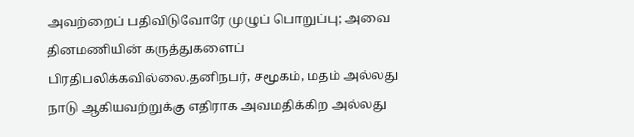அவற்றைப் பதிவிடுவோரே முழுப் பொறுப்பு; அவை தினமணியின் கருத்துகளைப் பிரதிபலிக்கவில்லை.தனிநபர், சமூகம், மதம் அல்லது நாடு ஆகியவற்றுக்கு எதிராக அவமதிக்கிற அல்லது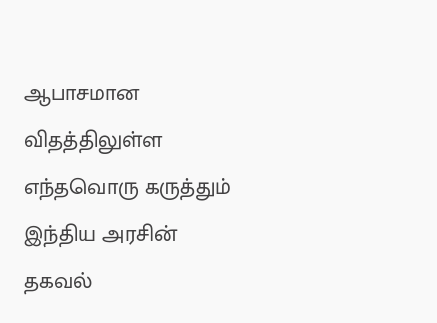ஆபாசமான விதத்திலுள்ள எந்தவொரு கருத்தும் இந்திய அரசின் தகவல்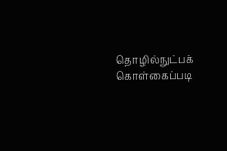தொழில்நுட்பக் கொள்கைப்படி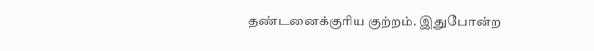தண்டனைக்குரிய குற்றம். இதுபோன்ற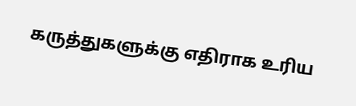கருத்துகளுக்கு எதிராக உரிய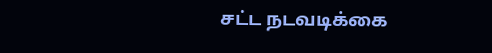சட்ட நடவடிக்கை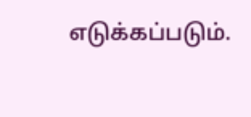எடுக்கப்படும்.